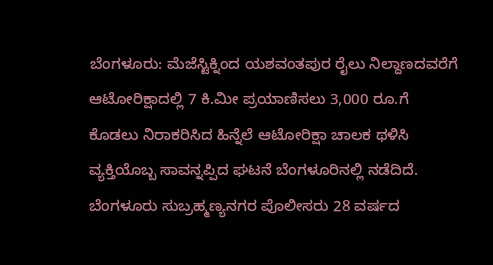ಬೆಂಗಳೂರು: ಮೆಜೆಸ್ಟಿಕ್ನಿಂದ ಯಶವಂತಪುರ ರೈಲು ನಿಲ್ದಾಣದವರೆಗೆ ಆಟೋರಿಕ್ಷಾದಲ್ಲಿ 7 ಕಿ.ಮೀ ಪ್ರಯಾಣಿಸಲು 3,000 ರೂ.ಗೆ ಕೊಡಲು ನಿರಾಕರಿಸಿದ ಹಿನ್ನೆಲೆ ಆಟೋರಿಕ್ಷಾ ಚಾಲಕ ಥಳಿಸಿ ವ್ಯಕ್ತಿಯೊಬ್ಬ ಸಾವನ್ನಪ್ಪಿದ ಘಟನೆ ಬೆಂಗಳೂರಿನಲ್ಲಿ ನಡೆದಿದೆ.
ಬೆಂಗಳೂರು ಸುಬ್ರಹ್ಮಣ್ಯನಗರ ಪೊಲೀಸರು 28 ವರ್ಷದ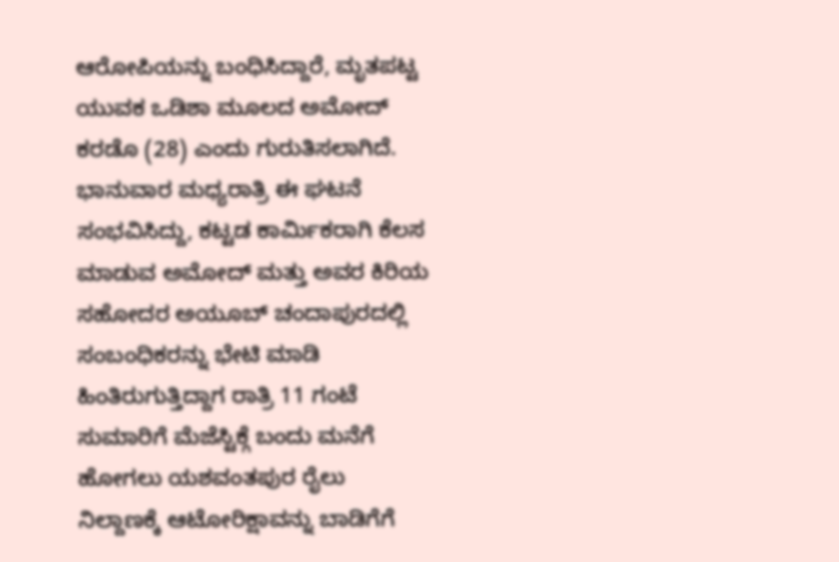ಆರೋಪಿಯನ್ನು ಬಂಧಿಸಿದ್ದಾರೆ, ಮೃತಪಟ್ಟ ಯುವಕ ಒಡಿಶಾ ಮೂಲದ ಅಮೋದ್ ಕರಡೊ (28) ಎಂದು ಗುರುತಿಸಲಾಗಿದೆ.
ಭಾನುವಾರ ಮಧ್ಯರಾತ್ರಿ ಈ ಘಟನೆ ಸಂಭವಿಸಿದ್ದು, ಕಟ್ಟಡ ಕಾರ್ಮಿಕರಾಗಿ ಕೆಲಸ ಮಾಡುವ ಅಮೋದ್ ಮತ್ತು ಅವರ ಕಿರಿಯ ಸಹೋದರ ಅಯೂಬ್ ಚಂದಾಪುರದಲ್ಲಿ ಸಂಬಂಧಿಕರನ್ನು ಭೇಟಿ ಮಾಡಿ ಹಿಂತಿರುಗುತ್ತಿದ್ದಾಗ ರಾತ್ರಿ 11 ಗಂಟೆ ಸುಮಾರಿಗೆ ಮೆಜೆಸ್ಟಿಕ್ಗೆ ಬಂದು ಮನೆಗೆ ಹೋಗಲು ಯಶವಂತಪುರ ರೈಲು ನಿಲ್ದಾಣಕ್ಕೆ ಆಟೋರಿಕ್ಷಾವನ್ನು ಬಾಡಿಗೆಗೆ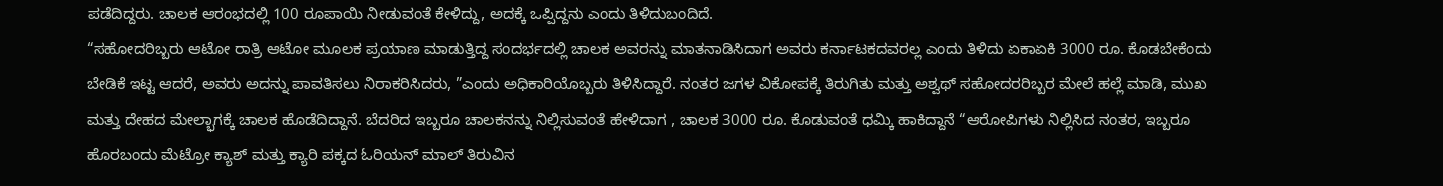ಪಡೆದಿದ್ದರು. ಚಾಲಕ ಆರಂಭದಲ್ಲಿ 100 ರೂಪಾಯಿ ನೀಡುವಂತೆ ಕೇಳಿದ್ದು, ಅದಕ್ಕೆ ಒಪ್ಪಿದ್ದನು ಎಂದು ತಿಳಿದುಬಂದಿದೆ.
“ಸಹೋದರಿಬ್ಬರು ಆಟೋ ರಾತ್ರಿ ಆಟೋ ಮೂಲಕ ಪ್ರಯಾಣ ಮಾಡುತ್ತಿದ್ದ ಸಂದರ್ಭದಲ್ಲಿ ಚಾಲಕ ಅವರನ್ನು ಮಾತನಾಡಿಸಿದಾಗ ಅವರು ಕರ್ನಾಟಕದವರಲ್ಲ ಎಂದು ತಿಳಿದು ಏಕಾಏಕಿ 3000 ರೂ. ಕೊಡಬೇಕೆಂದು ಬೇಡಿಕೆ ಇಟ್ಟ ಆದರೆ, ಅವರು ಅದನ್ನು ಪಾವತಿಸಲು ನಿರಾಕರಿಸಿದರು, ”ಎಂದು ಅಧಿಕಾರಿಯೊಬ್ಬರು ತಿಳಿಸಿದ್ದಾರೆ. ನಂತರ ಜಗಳ ವಿಕೋಪಕ್ಕೆ ತಿರುಗಿತು ಮತ್ತು ಅಶ್ವಥ್ ಸಹೋದರರಿಬ್ಬರ ಮೇಲೆ ಹಲ್ಲೆ ಮಾಡಿ, ಮುಖ ಮತ್ತು ದೇಹದ ಮೇಲ್ಭಾಗಕ್ಕೆ ಚಾಲಕ ಹೊಡೆದಿದ್ದಾನೆ. ಬೆದರಿದ ಇಬ್ಬರೂ ಚಾಲಕನನ್ನು ನಿಲ್ಲಿಸುವಂತೆ ಹೇಳಿದಾಗ , ಚಾಲಕ 3000 ರೂ. ಕೊಡುವಂತೆ ಧಮ್ಕಿ ಹಾಕಿದ್ದಾನೆ “ಆರೋಪಿಗಳು ನಿಲ್ಲಿಸಿದ ನಂತರ, ಇಬ್ಬರೂ ಹೊರಬಂದು ಮೆಟ್ರೋ ಕ್ಯಾಶ್ ಮತ್ತು ಕ್ಯಾರಿ ಪಕ್ಕದ ಓರಿಯನ್ ಮಾಲ್ ತಿರುವಿನ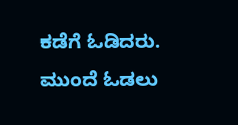ಕಡೆಗೆ ಓಡಿದರು. ಮುಂದೆ ಓಡಲು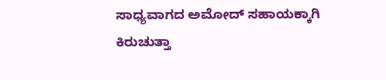ಸಾಧ್ಯವಾಗದ ಅಮೋದ್ ಸಹಾಯಕ್ಕಾಗಿ ಕಿರುಚುತ್ತಾ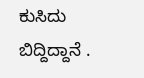ಕುಸಿದು ಬಿದ್ದಿದ್ದಾನೆ .